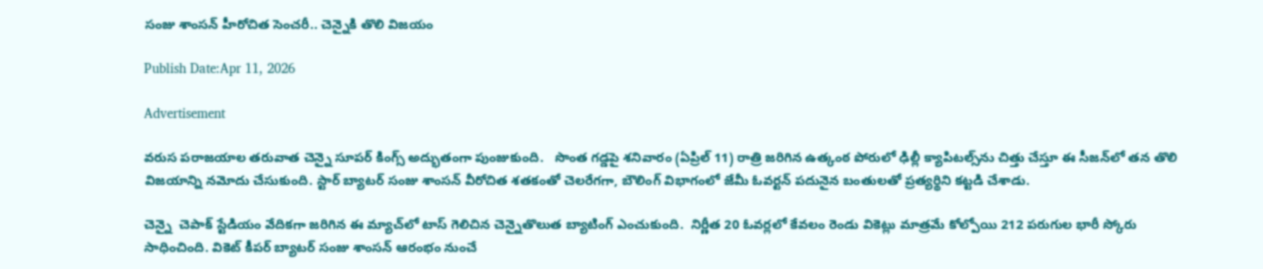సంజు శాంసన్ హీరోచిత సెంచరీ.. చెన్నైకి తొలి విజయం

Publish Date:Apr 11, 2026

Advertisement

వరుస పరాజయాల తరువాత చెన్నై సూపర్ కింగ్స్ అద్భుతంగా పుంజుకుంది.   సొంత గడ్డపై శనివారం (ఏప్రిల్ 11) రాత్రి జరిగిన ఉత్కంఠ పోరులో ఢిల్లీ క్యాపిటల్స్‌ను చిత్తు చేస్తూ ఈ సీజన్‌లో తన తొలి విజయాన్ని నమోదు చేసుకుంది. స్టార్ బ్యాటర్ సంజు శాంసన్ వీరోచిత శతకంతో చెలరేగగా, బౌలింగ్ విభాగంలో జేమీ ఓవర్టన్ పదునైన బంతులతో ప్రత్యర్థిని కట్టడి చేశాడు.

చెన్నై  చెపాక్ స్టేడియం వేదికగా జరిగిన ఈ మ్యాచ్‌లో టాస్ గెలిచిన చెన్నైతొలుత బ్యాటింగ్ ఎంచుకుంది.  నిర్ణీత 20 ఓవర్లలో కేవలం రెండు వికెట్లు మాత్రమే కోల్పోయి 212 పరుగుల భారీ స్కోరు సాధించింది. వికెట్ కీపర్ బ్యాటర్ సంజు శాంసన్ ఆరంభం నుంచే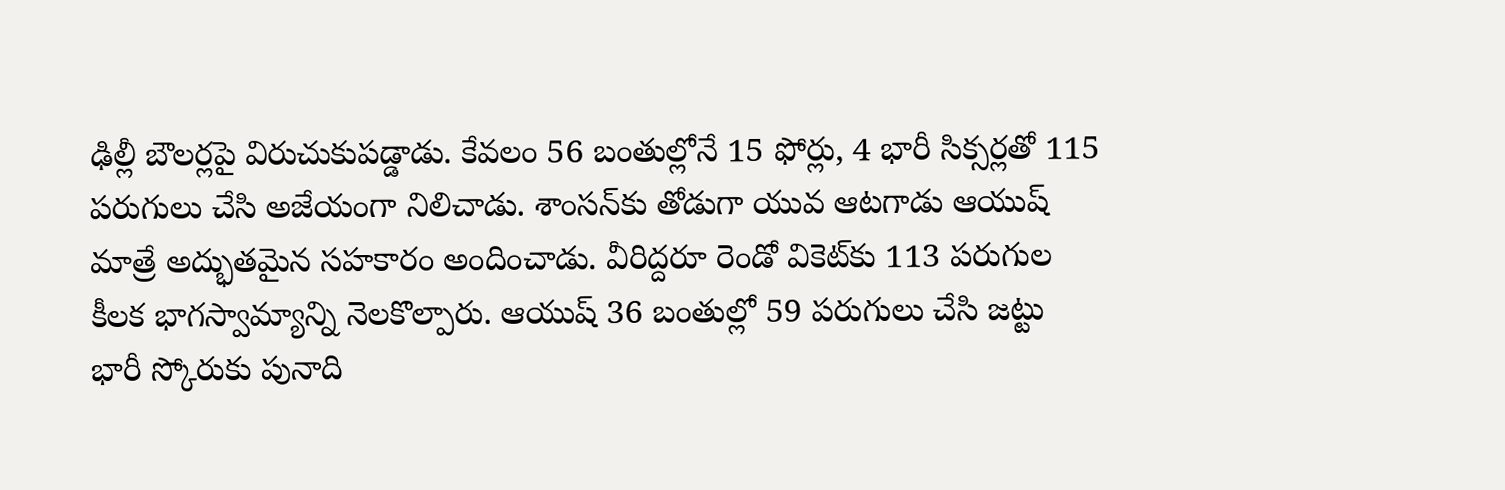ఢిల్లీ బౌలర్లపై విరుచుకుపడ్డాడు. కేవలం 56 బంతుల్లోనే 15 ఫోర్లు, 4 భారీ సిక్సర్లతో 115 పరుగులు చేసి అజేయంగా నిలిచాడు. శాంసన్‌కు తోడుగా యువ ఆటగాడు ఆయుష్ మాత్రే అద్భుతమైన సహకారం అందించాడు. వీరిద్దరూ రెండో వికెట్‌కు 113 పరుగుల కీలక భాగస్వామ్యాన్ని నెలకొల్పారు. ఆయుష్ 36 బంతుల్లో 59 పరుగులు చేసి జట్టు భారీ స్కోరుకు పునాది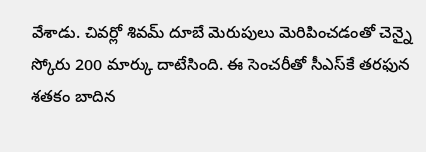వేశాడు. చివర్లో శివమ్ దూబే మెరుపులు మెరిపించడంతో చెన్నై స్కోరు 200 మార్కు దాటేసింది. ఈ సెంచరీతో సీఎస్‌కే తరఫున శతకం బాదిన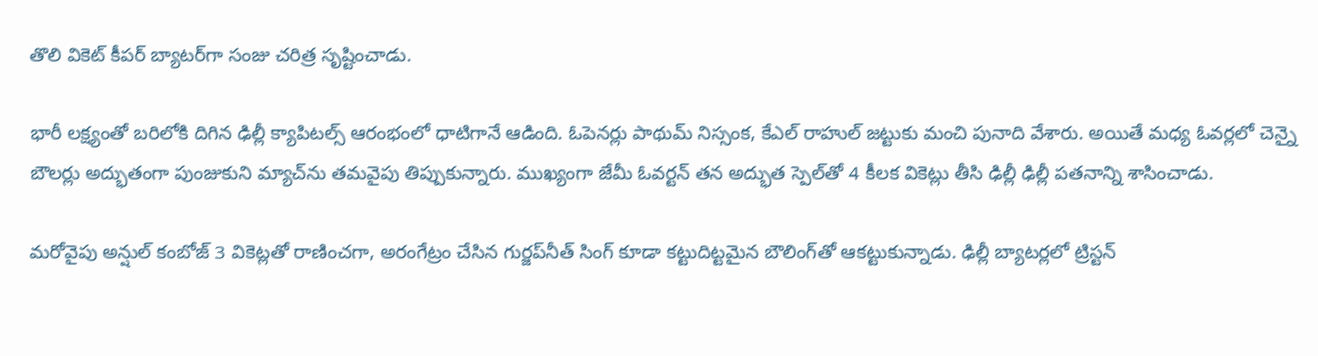తొలి వికెట్ కీపర్ బ్యాటర్‌గా సంజు చరిత్ర సృష్టించాడు.

భారీ లక్ష్యంతో బరిలోకి దిగిన ఢిల్లీ క్యాపిటల్స్ ఆరంభంలో ధాటిగానే ఆడింది. ఓపెనర్లు పాథుమ్ నిస్సంక, కేఎల్ రాహుల్ జట్టుకు మంచి పునాది వేశారు. అయితే మధ్య ఓవర్లలో చెన్నై బౌలర్లు అద్భుతంగా పుంజుకుని మ్యాచ్‌ను తమవైపు తిప్పుకున్నారు. ముఖ్యంగా జేమీ ఓవర్టన్ తన అద్భుత స్పెల్‌తో 4 కీలక వికెట్లు తీసి ఢిల్లీ ఢిల్లీ పతనాన్ని శాసించాడు.

మరోవైపు అన్షుల్ కంబోజ్ 3 వికెట్లతో రాణించగా, అరంగేట్రం చేసిన గుర్జప్‌నీత్ సింగ్ కూడా కట్టుదిట్టమైన బౌలింగ్‌తో ఆకట్టుకున్నాడు. ఢిల్లీ బ్యాటర్లలో ట్రిస్టన్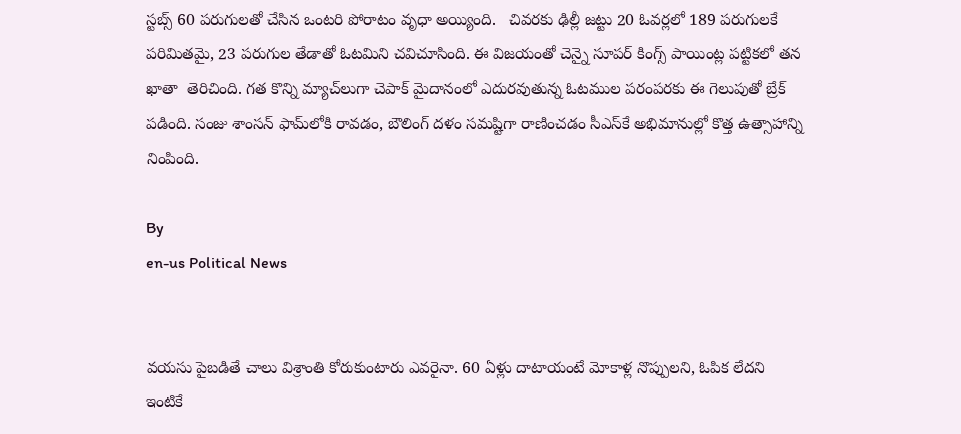స్టబ్స్ 60 పరుగులతో చేసిన ఒంటరి పోరాటం వృధా అయ్యింది.   చివరకు ఢిల్లీ జట్టు 20 ఓవర్లలో 189 పరుగులకే పరిమితమై, 23 పరుగుల తేడాతో ఓటమిని చవిచూసింది. ఈ విజయంతో చెన్నై సూపర్ కింగ్స్ పాయింట్ల పట్టికలో తన ఖాతా  తెరిచింది. గత కొన్ని మ్యాచ్‌లుగా చెపాక్ మైదానంలో ఎదురవుతున్న ఓటముల పరంపరకు ఈ గెలుపుతో బ్రేక్ పడింది. సంజు శాంసన్ ఫామ్‌లోకి రావడం, బౌలింగ్ దళం సమష్టిగా రాణించడం సీఎస్‌కే అభిమానుల్లో కొత్త ఉత్సాహాన్ని నింపింది.

By
en-us Political News


వయసు పైబడితే చాలు విశ్రాంతి కోరుకుంటారు ఎవరైనా. 60 ఏళ్లు దాటాయంటే మోకాళ్ల నొప్పులని, ఓపిక లేదని ఇంటికే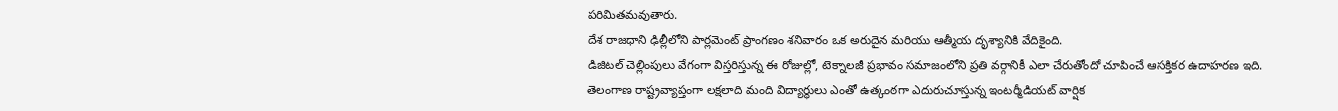పరిమితమవుతారు.
దేశ రాజధాని ఢిల్లీలోని పార్లమెంట్ ప్రాంగణం శనివారం ఒక అరుదైన మరియు ఆత్మీయ దృశ్యానికి వేదికైంది.
డిజిటల్ చెల్లింపులు వేగంగా విస్తరిస్తున్న ఈ రోజుల్లో, టెక్నాలజీ ప్రభావం సమాజంలోని ప్రతి వర్గానికీ ఎలా చేరుతోందో చూపించే ఆసక్తికర ఉదాహరణ ఇది.
తెలంగాణ రాష్ట్రవ్యాప్తంగా లక్షలాది మంది విద్యార్థులు ఎంతో ఉత్కంఠగా ఎదురుచూస్తున్న ఇంటర్మీడియట్ వార్షిక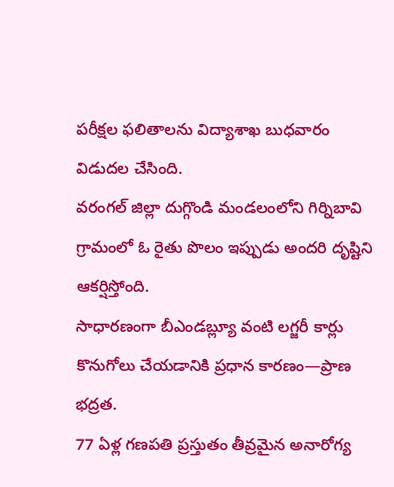పరీక్షల ఫలితాలను విద్యాశాఖ బుధవారం విడుదల చేసింది.
వరంగల్ జిల్లా దుగ్గొండి మండలంలోని గిర్నిబావి గ్రామంలో ఓ రైతు పొలం ఇప్పుడు అందరి దృష్టిని ఆకర్షిస్తోంది.
సాధారణంగా బీఎండబ్ల్యూ వంటి లగ్జరీ కార్లు కొనుగోలు చేయడానికి ప్రధాన కారణం—ప్రాణ భద్రత.
77 ఏళ్ల గణపతి ప్రస్తుతం తీవ్రమైన అనారోగ్య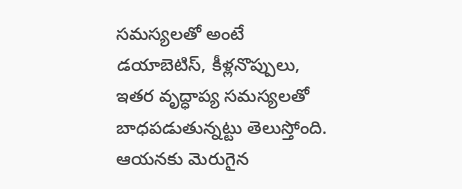సమస్యలతో అంటే డయాబెటిస్, కీళ్లనొప్పులు, ఇతర వృద్ధాప్య సమస్యలతో బాధపడుతున్నట్టు తెలుస్తోంది. ఆయనకు మెరుగైన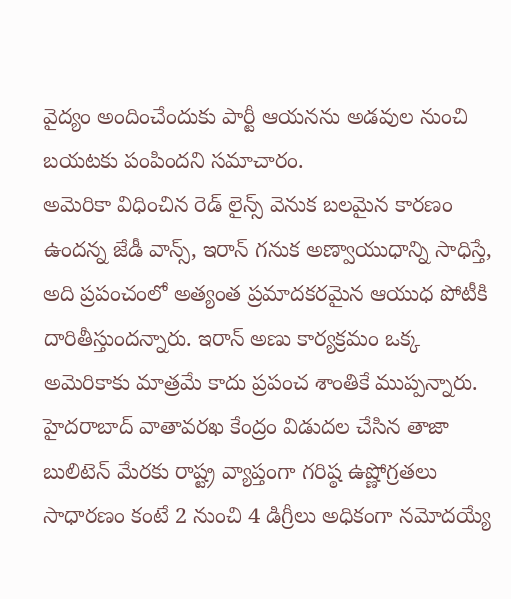వైద్యం అందించేందుకు పార్టీ ఆయనను అడవుల నుంచి బయటకు పంపిందని సమాచారం.
అమెరికా విధించిన రెడ్ లైన్స్ వెనుక బలమైన కారణం ఉందన్న జేడీ వాన్స్, ఇరాన్ గనుక అణ్వాయుధాన్ని సాధిస్తే, అది ప్రపంచంలో అత్యంత ప్రమాదకరమైన ఆయుధ పోటీకి దారితీస్తుందన్నారు. ఇరాన్ అణు కార్యక్రమం ఒక్క అమెరికాకు మాత్రమే కాదు ప్రపంచ శాంతికే ముప్పన్నారు.
హైదరాబాద్ వాతావరఖ కేంద్రం విడుదల చేసిన తాజా బులిటెన్ మేరకు రాష్ట్ర వ్యాప్తంగా గరిష్ఠ ఉష్ణోగ్రతలు సాధారణం కంటే 2 నుంచి 4 డిగ్రీలు అధికంగా నమోదయ్యే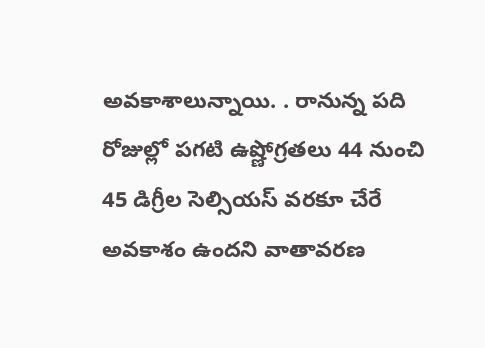అవకాశాలున్నాయి. . రానున్న పది రోజుల్లో పగటి ఉష్ణోగ్రతలు 44 నుంచి 45 డిగ్రీల సెల్సియస్ వరకూ చేరే అవకాశం ఉందని వాతావరణ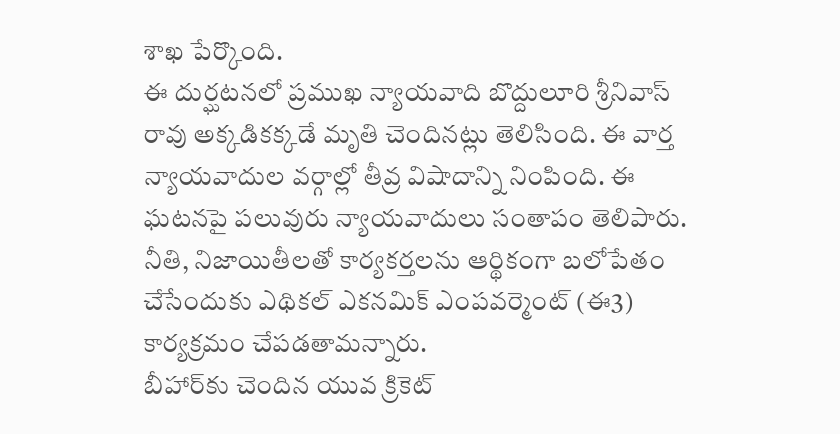శాఖ పేర్కొంది.
ఈ దుర్ఘటనలో ప్రముఖ న్యాయవాది బొద్దులూరి శ్రీనివాస్ రావు అక్కడికక్కడే మృతి చెందినట్లు తెలిసింది. ఈ వార్త న్యాయవాదుల వర్గాల్లో తీవ్ర విషాదాన్ని నింపింది. ఈ ఘటనపై పలువురు న్యాయవాదులు సంతాపం తెలిపారు.
నీతి, నిజాయితీలతో కార్యకర్తలను ఆర్థికంగా బలోపేతం చేసేందుకు ఎథికల్ ఎకనమిక్ ఎంపవర్మెంట్ (ఈ3) కార్యక్రమం చేపడతామన్నారు.
బీహార్‌కు చెందిన యువ క్రికెట్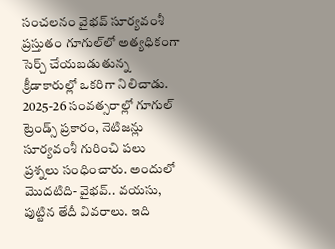సంచలనం వైభవ్ సూర్యవంశీ ప్రస్తుతం గూగుల్‌లో అత్యధికంగా సెర్చ్ చేయబడుతున్న క్రీడాకారుల్లో ఒకరిగా నిలిచాడు. 2025-26 సంవత్సరాల్లో గూగుల్ ట్రెండ్స్ ప్రకారం, నెటిజన్లు సూర్యవంశీ గురించి పలు ప్రశ్నలు సంధించారు. అందులో మొదటిది- వైభవ్.. వయసు, పుట్టిన తేదీ వివరాలు. ఇది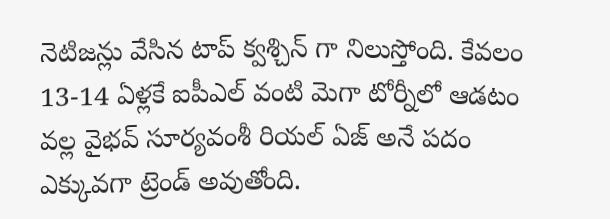నెటిజన్లు వేసిన టాప్ క్వశ్చిన్ గా నిలుస్తోంది. కేవలం 13-14 ఏళ్లకే ఐపీఎల్ వంటి మెగా టోర్నీలో ఆడటం వల్ల వైభవ్ సూర్యవంశీ రియల్ ఏజ్ అనే పదం ఎక్కువగా ట్రెండ్ అవుతోంది.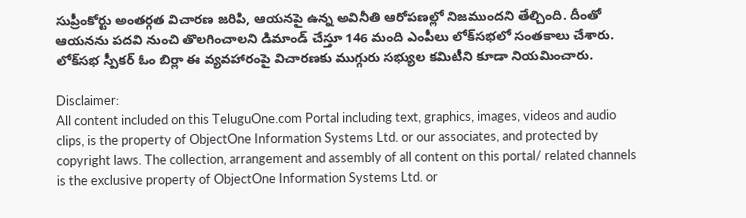సుప్రీంకోర్టు అంతర్గత విచారణ జరిపి, ఆయనపై ఉన్న అవినీతి ఆరోపణల్లో నిజ‌ముందని తేల్చింది. దీంతో ఆయనను పదవి నుంచి తొలగించాలని డిమాండ్ చేస్తూ 146 మంది ఎంపీలు లోక్‌సభలో సంతకాలు చేశారు. లోక్‌సభ స్పీకర్ ఓం బిర్లా ఈ వ్యవహారంపై విచారణకు ముగ్గురు సభ్యుల కమిటీని కూడా నియమించారు.

Disclaimer:
All content included on this TeluguOne.com Portal including text, graphics, images, videos and audio clips, is the property of ObjectOne Information Systems Ltd. or our associates, and protected by copyright laws. The collection, arrangement and assembly of all content on this portal/ related channels is the exclusive property of ObjectOne Information Systems Ltd. or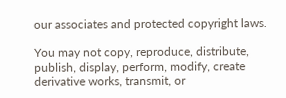our associates and protected copyright laws.

You may not copy, reproduce, distribute, publish, display, perform, modify, create derivative works, transmit, or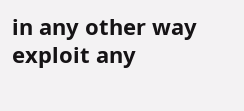in any other way exploit any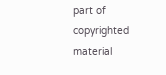part of copyrighted material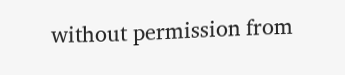without permission from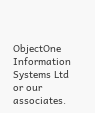ObjectOne Information Systems Ltd or our associates.